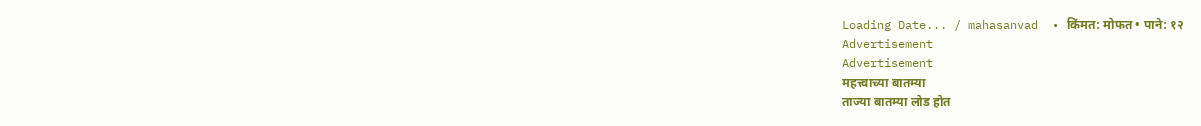Loading Date... / mahasanvad  • किंमत: मोफत • पाने: १२
Advertisement
Advertisement
महत्त्वाच्या बातम्या
ताज्या बातम्या लोड होत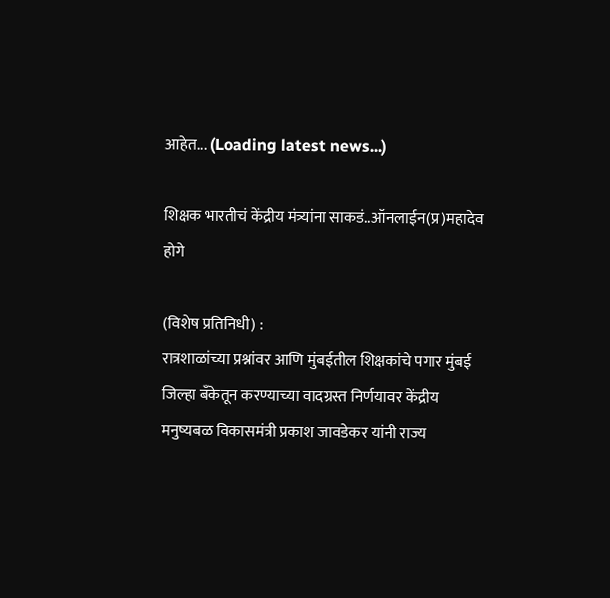आहेत... (Loading latest news...)

शिक्षक भारतीचं केंद्रीय मंत्र्यांना साकडं..ऑनलाईन(प्र)महादेव होगे

(विशेष प्रतिनिधी) :
रात्रशाळांच्या प्रश्नांवर आणि मुंबईतील शिक्षकांचे पगार मुंबई जिल्हा बँकेतून करण्याच्या वादग्रस्त निर्णयावर केंद्रीय मनुष्यबळ विकासमंत्री प्रकाश जावडेकर यांनी राज्य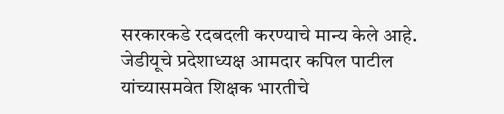सरकारकडे रदबदली करण्याचे मान्य केले आहे. जेडीयूचे प्रदेशाध्यक्ष आमदार कपिल पाटील यांच्यासमवेत शिक्षक भारतीचे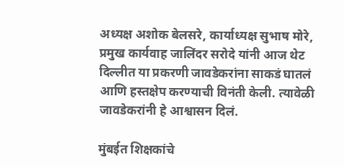अध्यक्ष अशोक बेलसरे, कार्याध्यक्ष सुभाष मोरे, प्रमुख कार्यवाह जालिंदर सरोदे यांनी आज थेट दिल्लीत या प्रकरणी जावडेकरांना साकडं घातलं आणि हस्तक्षेप करण्याची विनंती केली. त्यावेळी जावडेकरांनी हे आश्वासन दिलं.

मुंबईत शिक्षकांचे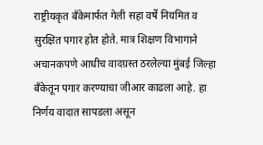राष्ट्रीयकृत बँकेमार्फत गेली सहा वर्षे नियमित व सुरक्षित पगार होत होते. मात्र शिक्षण विभागाने अचानकपणे आधीच वादग्रस्त ठरलेल्या मुंबई जिल्हा बँकेतून पगार करण्याचा जीआर काढला आहे. हा निर्णय वादात सापडला असून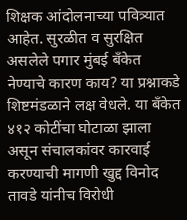शिक्षक आंदोलनाच्या पवित्र्यात आहेत. सुरळीत व सुरक्षित असलेले पगार मुंबई बँकेत नेण्याचे कारण काय? या प्रश्नाकडे शिष्टमंडळाने लक्ष वेधले. या बँकेत ४१२ कोटींचा घोटाळा झाला असून संचालकांवर कारवाई करण्याची मागणी खुद्द विनोद तावडे यांनीच विरोधी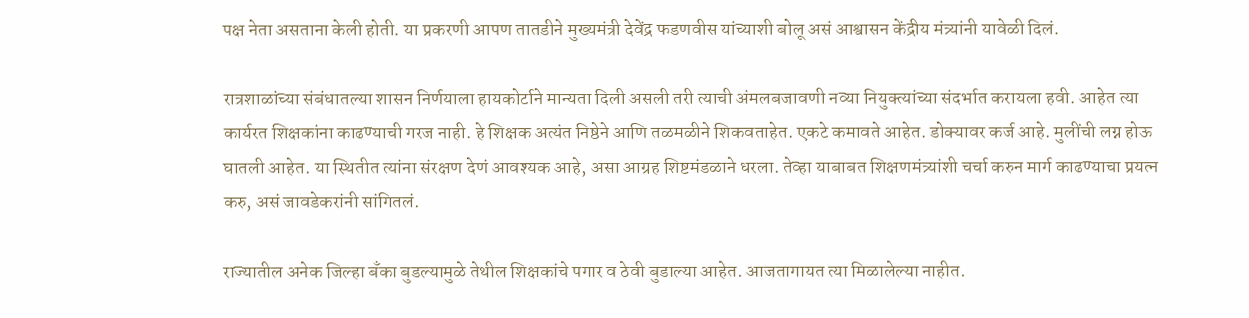पक्ष नेता असताना केली होती. या प्रकरणी आपण तातडीने मुख्यमंत्री देवेंद्र फडणवीस यांच्याशी बोलू असं आश्वासन केंद्रीय मंत्र्यांनी यावेळी दिलं.

रात्रशाळांच्या संबंधातल्या शासन निर्णयाला हायकोर्टाने मान्यता दिली असली तरी त्याची अंमलबजावणी नव्या नियुक्त्यांच्या संदर्भात करायला हवी. आहेत त्या कार्यरत शिक्षकांना काढण्याची गरज नाही. हे शिक्षक अत्यंत निष्ठेने आणि तळमळीने शिकवताहेत. एकटे कमावते आहेत. डोक्यावर कर्ज आहे. मुलींची लग्न होऊ घातली आहेत. या स्थितीत त्यांना संरक्षण देणं आवश्यक आहे, असा आग्रह शिष्टमंडळाने धरला. तेव्हा याबाबत शिक्षणमंत्र्यांशी चर्चा करुन मार्ग काढण्याचा प्रयत्न करु, असं जावडेकरांनी सांगितलं.

राज्यातील अनेक जिल्हा बँका बुडल्यामुळे तेथील शिक्षकांचे पगार व ठेवी बुडाल्या आहेत. आजतागायत त्या मिळालेल्या नाहीत.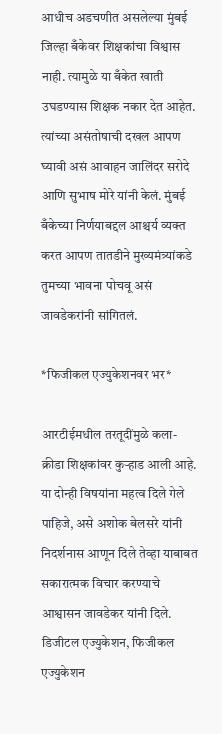आधीच अडचणीत असलेल्या मुंबई जिल्हा बँकेवर शिक्षकांचा विश्वास नाही. त्यामुळे या बँकेत खाती उघडण्यास शिक्षक नकार देत आहेत. त्यांच्या असंतोषाची दखल आपण घ्यावी असं आवाहन जालिंदर सरोदे आणि सुभाष मोरे यांनी केलं. मुंबई बँकेच्या निर्णयाबद्दल आश्चर्य व्यक्त करत आपण तातडीने मुख्यमंत्र्यांकडे तुमच्या भावना पोचवू असं जावडेकरांनी सांगितलं.

*फिजीकल एज्युकेशनवर भर*

आरटीईमधील तरतूदींमुळे कला-क्रीडा शिक्षकांवर कुऱ्हाड आली आहे. या दोन्ही विषयांना महत्व दिले गेले पाहिजे, असे अशोक बेलसरे यांनी निदर्शनास आणून दिले तेव्हा याबाबत सकारात्मक विचार करण्याचे आश्वासन जावडेकर यांनी दिले. डिजीटल एज्युकेशन, फिजीकल एज्युकेशन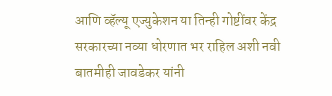आणि व्हॅल्यू एज्युकेशन या तिन्ही गोष्टींवर केंद्र सरकारच्या नव्या धोरणात भर राहिल अशी नवी बातमीही जावडेकर यांनी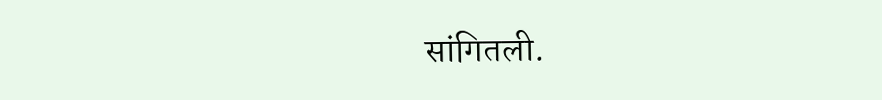सांगितली.